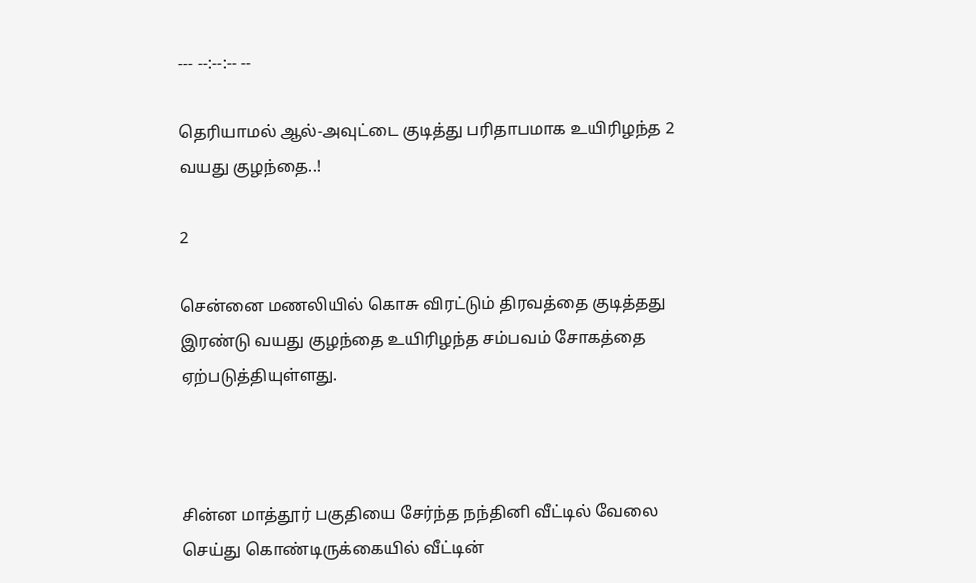--- --:--:-- --

தெரியாமல் ஆல்-அவுட்டை குடித்து பரிதாபமாக உயிரிழந்த 2 வயது குழந்தை..!

2

சென்னை மணலியில் கொசு விரட்டும் திரவத்தை குடித்தது இரண்டு வயது குழந்தை உயிரிழந்த சம்பவம் சோகத்தை ஏற்படுத்தியுள்ளது.



சின்ன மாத்தூர் பகுதியை சேர்ந்த நந்தினி வீட்டில் வேலை செய்து கொண்டிருக்கையில் வீட்டின்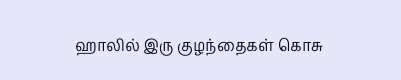ஹாலில் இரு குழந்தைகள் கொசு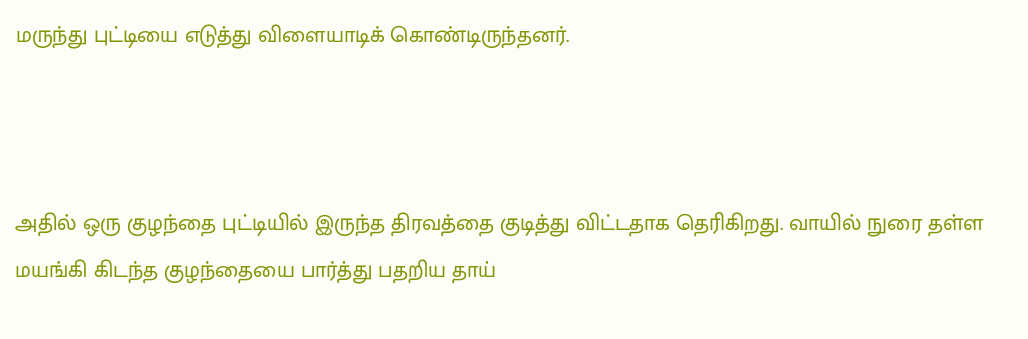மருந்து புட்டியை எடுத்து விளையாடிக் கொண்டிருந்தனர்.



அதில் ஒரு குழந்தை புட்டியில் இருந்த திரவத்தை குடித்து விட்டதாக தெரிகிறது. வாயில் நுரை தள்ள மயங்கி கிடந்த குழந்தையை பார்த்து பதறிய தாய்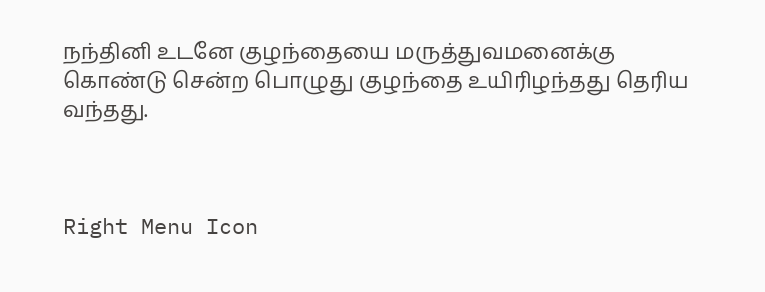நந்தினி உடனே குழந்தையை மருத்துவமனைக்கு கொண்டு சென்ற பொழுது குழந்தை உயிரிழந்தது தெரிய வந்தது.



Right Menu Icon